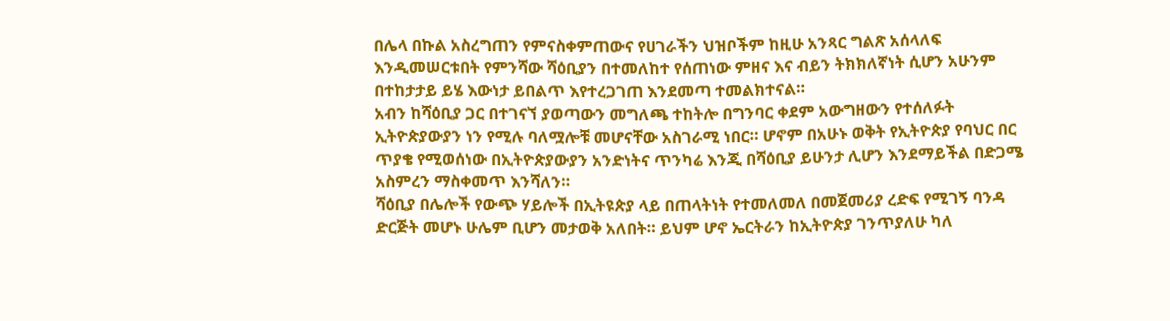በሌላ በኩል አስረግጠን የምናስቀምጠውና የሀገራችን ህዝቦችም ከዚሁ አንጻር ግልጽ አሰላለፍ እንዲመሠርቱበት የምንሻው ሻዕቢያን በተመለከተ የሰጠነው ምዘና እና ብይን ትክክለኛነት ሲሆን አሁንም በተከታታይ ይሄ እውነታ ይበልጥ እየተረጋገጠ እንደመጣ ተመልክተናል።
አብን ከሻዕቢያ ጋር በተገናኘ ያወጣውን መግለጫ ተከትሎ በግንባር ቀደም አውግዘውን የተሰለፉት ኢትዮጵያውያን ነን የሚሉ ባለሟሎቹ መሆናቸው አስገራሚ ነበር። ሆኖም በአሁኑ ወቅት የኢትዮጵያ የባህር በር ጥያቄ የሚወሰነው በኢትዮጵያውያን አንድነትና ጥንካሬ እንጂ በሻዕቢያ ይሁንታ ሊሆን እንደማይችል በድጋሜ አስምረን ማስቀመጥ እንሻለን።
ሻዕቢያ በሌሎች የውጭ ሃይሎች በኢትዩጵያ ላይ በጠላትነት የተመለመለ በመጀመሪያ ረድፍ የሚገኝ ባንዳ ድርጅት መሆኑ ሁሌም ቢሆን መታወቅ አለበት። ይህም ሆኖ ኤርትራን ከኢትዮጵያ ገንጥያለሁ ካለ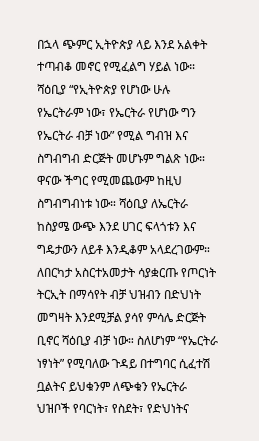በኋላ ጭምር ኢትዮጵያ ላይ እንደ አልቀት ተጣብቆ መኖር የሚፈልግ ሃይል ነው። ሻዕቢያ “የኢትዮጵያ የሆነው ሁሉ የኤርትራም ነው፣ የኤርትራ የሆነው ግን የኤርትራ ብቻ ነው” የሚል ግብዝ እና ስግብግብ ድርጅት መሆኑም ግልጽ ነው። ዋናው ችግር የሚመጨውም ከዚህ ስግብግብነቱ ነው። ሻዕቢያ ለኤርትራ ከስያሜ ውጭ እንደ ሀገር ፍላጎቱን እና ግዴታውን ለይቶ እንዲቆም አላደረገውም።
ለበርካታ አስርተአመታት ሳያቋርጡ የጦርነት ትርኢት በማሳየት ብቻ ህዝብን በድህነት መግዛት እንደሚቻል ያሳየ ምሳሌ ድርጅት ቢኖር ሻዕቢያ ብቻ ነው። ስለሆነም “የኤርትራ ነፃነት” የሚባለው ጉዳይ በተግባር ሲፈተሽ ቧልትና ይህቁንም ለጭቁን የኤርትራ ህዝቦች የባርነት፣ የስደት፣ የድህነትና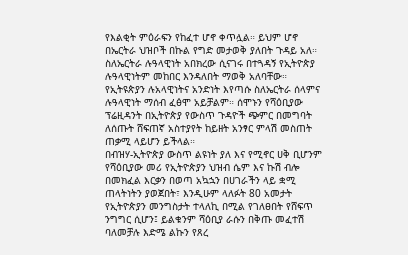የእልቂት ምዕራፍን የከፈተ ሆኖ ቀጥሏል። ይህም ሆኖ በኤርትራ ህዝቦች በኩል የግድ መታወቅ ያለበት ጉዳይ አለ።
ስለኤርትራ ሉዓላዊነት አበክረው ሲናገሩ በተጓዳኝ የኢትዮጵያ ሉዓላዊነትም መከበር እንዳለበት ማወቅ አለባቸው። የኢትዩጵያን ሉአላዊነትና አንድነት እየጣሱ ስለኤርትራ ሰላምና ሉዓላዊነት ማሰብ ፈፅሞ አይቻልም። ሰሞኑን የሻዕቢያው ፕሬዚዳንት በኢትዮጵያ የውስጥ ጉዳዮች ጭምር በመግባት ለሰጡት ሸፍጠኛ አስተያየት ከይዘት አንፃር ምላሽ መስጠት ጠቃሚ ላይሆን ይችላል።
በብዝሃ-ኢትዮጵያ ውስጥ ልዩነት ያለ እና የሚኖር ሀቅ ቢሆንም የሻዕቢያው መሪ የኢትዮጵያን ህዝብ ሴም እና ኩሽ ብሎ በመክፈል እርቃን በወጣ አኳኋን በሀገራችን ላይ ቋሚ ጠላትነትን ያወጀበት፣ እንዲሁም ላለፉት 80 አመታት የኢትዮጵያን መንግስታት ተላለኪ በሚል የገለፀበት የሸፍጥ ንግግር ሲሆን፤ ይልቁንም ሻዕቢያ ራሱን በቅጡ መፈተሽ ባለመቻሉ እድሜ ልኩን የጸረ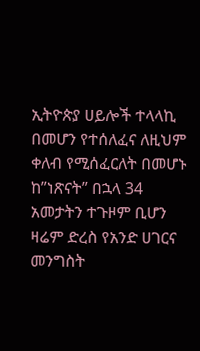ኢትዮጵያ ሀይሎች ተላላኪ በመሆን የተሰለፈና ለዚህም ቀለብ የሚሰፈርለት በመሆኑ ከ”ነጽናት” በኋላ 34 አመታትን ተጉዞም ቢሆን ዛሬም ድረስ የአንድ ሀገርና መንግስት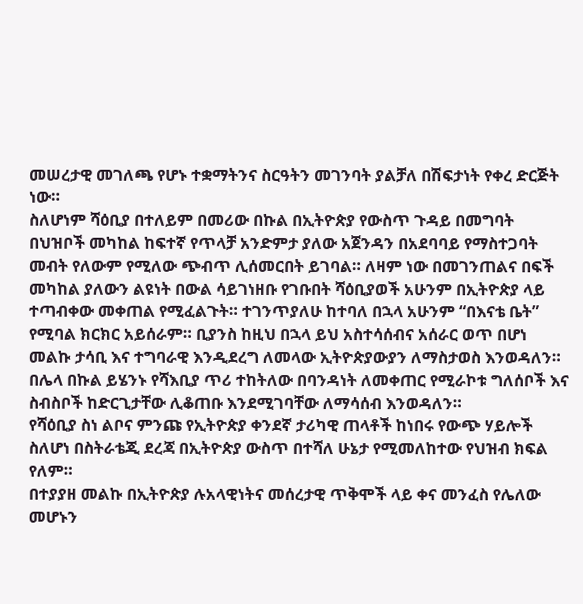መሠረታዊ መገለጫ የሆኑ ተቋማትንና ስርዓትን መገንባት ያልቻለ በሽፍታነት የቀረ ድርጅት ነው።
ስለሆነም ሻዕቢያ በተለይም በመሪው በኩል በኢትዮጵያ የውስጥ ጉዳይ በመግባት በህዝቦች መካከል ከፍተኛ የጥላቻ አንድምታ ያለው አጀንዳን በአደባባይ የማስተጋባት መብት የለውም የሚለው ጭብጥ ሊሰመርበት ይገባል። ለዛም ነው በመገንጠልና በፍች መካከል ያለውን ልዩነት በውል ሳይገነዘቡ የገቡበት ሻዕቢያወች አሁንም በኢትዮጵያ ላይ ተጣብቀው መቀጠል የሚፈልጉት። ተገንጥያለሁ ከተባለ በኋላ አሁንም “በእናቴ ቤት” የሚባል ክርክር አይሰራም። ቢያንስ ከዚህ በኋላ ይህ አስተሳሰብና አሰራር ወጥ በሆነ መልኩ ታሳቢ እና ተግባራዊ እንዲደረግ ለመላው ኢትዮጵያውያን ለማስታወስ እንወዳለን።
በሌላ በኩል ይሄንኑ የሻእቢያ ጥሪ ተከትለው በባንዳነት ለመቀጠር የሚራኮቱ ግለሰቦች እና ስብስቦች ከድርጊታቸው ሊቆጠቡ እንደሚገባቸው ለማሳሰብ እንወዳለን።
የሻዕቢያ ስነ ልቦና ምንጩ የኢትዮጵያ ቀንደኛ ታሪካዊ ጠላቶች ከነበሩ የውጭ ሃይሎች ስለሆነ በስትራቴጂ ደረጃ በኢትዮጵያ ውስጥ በተሻለ ሁኔታ የሚመለከተው የህዝብ ክፍል የለም።
በተያያዘ መልኩ በኢትዮጵያ ሉአላዊነትና መሰረታዊ ጥቅሞች ላይ ቀና መንፈስ የሌለው መሆኑን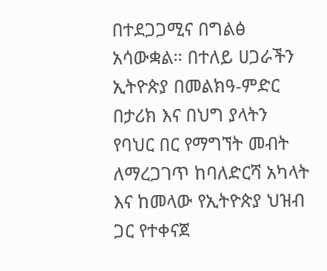በተደጋጋሚና በግልፅ አሳውቋል። በተለይ ሀጋራችን ኢትዮጵያ በመልክዓ-ምድር በታሪክ እና በህግ ያላትን የባህር በር የማግኘት መብት ለማረጋገጥ ከባለድርሻ አካላት እና ከመላው የኢትዮጵያ ህዝብ ጋር የተቀናጀ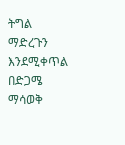ትግል ማድረጉን እንደሚቀጥል በድጋሜ ማሳወቅ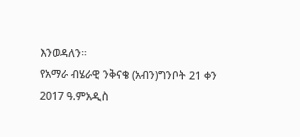እንወዳለን።
የአማራ ብሄራዊ ንቅናቄ (አብን)ግንቦት 21 ቀን 2017 ዓ.ምአዲስ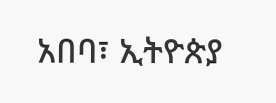አበባ፣ ኢትዮጵያ